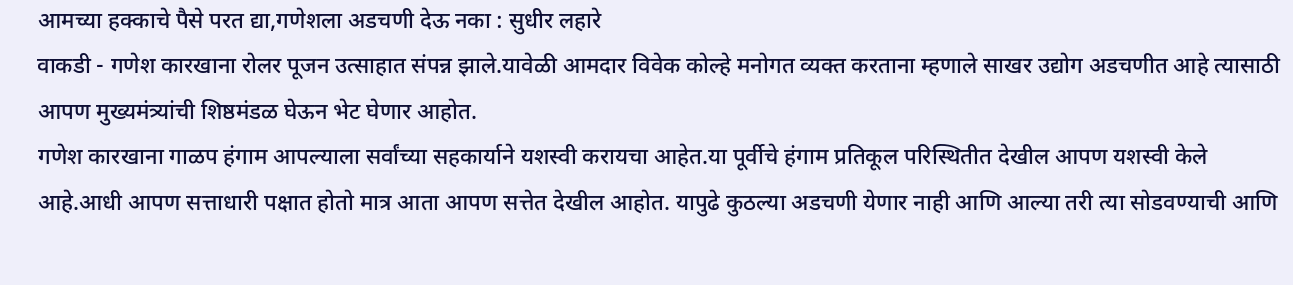आमच्या हक्काचे पैसे परत द्या,गणेशला अडचणी देऊ नका : सुधीर लहारे
वाकडी - गणेश कारखाना रोलर पूजन उत्साहात संपन्न झाले.यावेळी आमदार विवेक कोल्हे मनोगत व्यक्त करताना म्हणाले साखर उद्योग अडचणीत आहे त्यासाठी आपण मुख्यमंत्र्यांची शिष्ठमंडळ घेऊन भेट घेणार आहोत.
गणेश कारखाना गाळप हंगाम आपल्याला सर्वांच्या सहकार्याने यशस्वी करायचा आहेत.या पूर्वीचे हंगाम प्रतिकूल परिस्थितीत देखील आपण यशस्वी केले आहे.आधी आपण सत्ताधारी पक्षात होतो मात्र आता आपण सत्तेत देखील आहोत. यापुढे कुठल्या अडचणी येणार नाही आणि आल्या तरी त्या सोडवण्याची आणि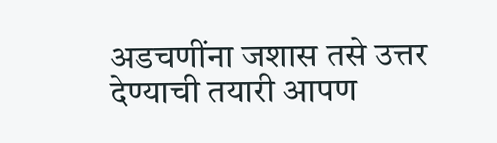अडचणींना जशास तसे उत्तर देण्याची तयारी आपण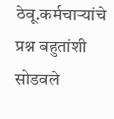ठेवू.कर्मचाऱ्यांचे प्रश्न बहुतांशी सोडवले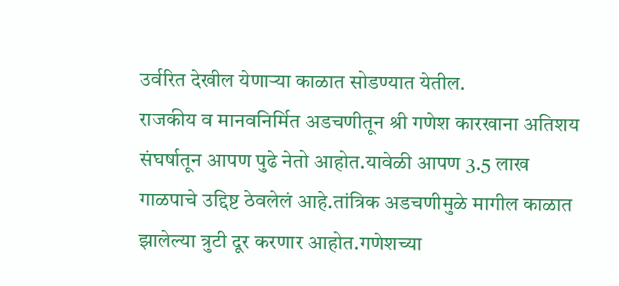उर्वरित देखील येणाऱ्या काळात सोडण्यात येतील.
राजकीय व मानवनिर्मित अडचणीतून श्री गणेश कारखाना अतिशय संघर्षातून आपण पुढे नेतो आहोत.यावेळी आपण 3.5 लाख गाळपाचे उद्दिष्ट ठेवलेलं आहे.तांत्रिक अडचणीमुळे मागील काळात झालेल्या त्रुटी दूर करणार आहोत.गणेशच्या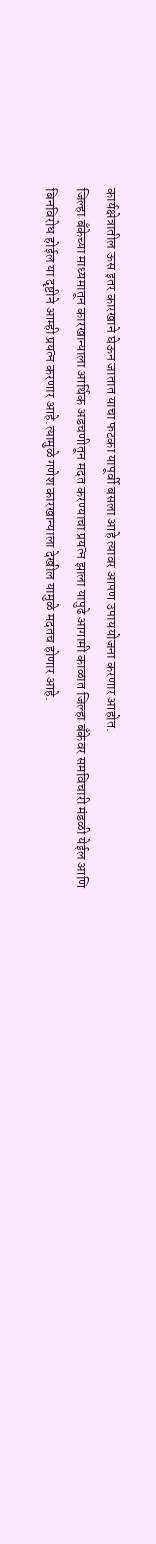कार्यक्षेत्रातील ऊस इतर कारखाने घेऊन जातात याचा फटका यापूर्वी बसला आहे त्यावर आपण उपाययोजना करणार आहोत.
जिल्हा बँकेच्या माध्यमातून कारखान्याला आर्थिक अडचणीतून मदत करण्याचा प्रयत्न झाला यापुढे आगामी काळात जिल्हा बँकेवर समविचारी मंडळी येईल आणि बिनविरोध होईल या दृष्टीने आम्ही प्रयत्न करणार आहे.त्यामुळे गणेश कारखान्याला देखील यामुळे मदतच होणार आहे.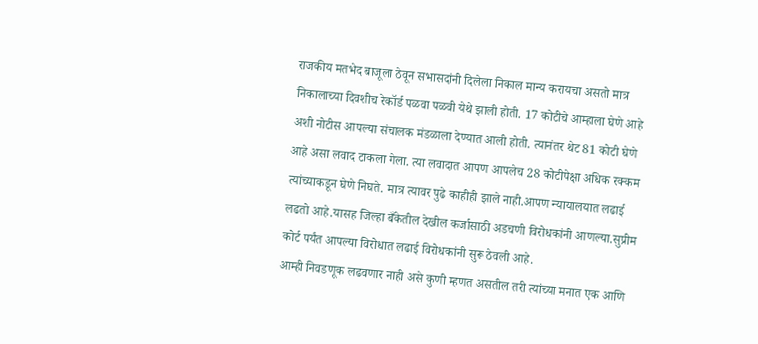राजकीय मतभेद बाजूला ठेवून सभासदांनी दिलेला निकाल मान्य करायचा असतो मात्र निकालाच्या दिवशीच रेकॉर्ड पळवा पळवी येथे झाली होती. 17 कोटीचे आम्हाला घेणे आहे अशी नोटीस आपल्या संचालक मंडळाला देण्यात आली होती. त्यानंतर थेट 81 कोटी घेणे आहे असा लवाद टाकला गेला. त्या लवादात आपण आपलेच 28 कोटीपेक्षा अधिक रक्कम त्यांच्याकडून घेणे निघते. मात्र त्यावर पुढे काहीही झाले नाही.आपण न्यायालयात लढाई लढतो आहे.यासह जिल्हा बँकेतील देखील कर्जासाठी अडचणी विरोधकांनी आणल्या.सुप्रीम कोर्ट पर्यंत आपल्या विरोधात लढाई विरोधकांनी सुरू ठेवली आहे.
आम्ही निवडणूक लढवणार नाही असे कुणी म्हणत असतील तरी त्यांच्या मनात एक आणि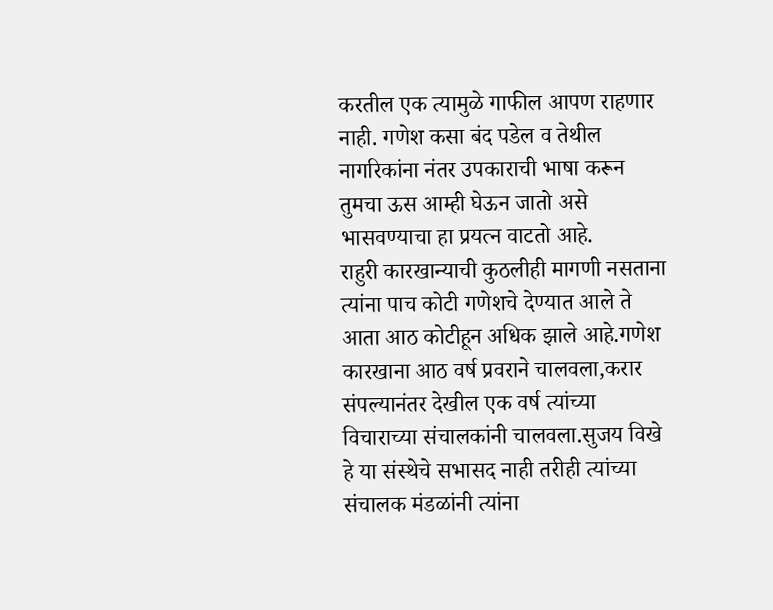करतील एक त्यामुळे गाफील आपण राहणार नाही. गणेश कसा बंद पडेल व तेथील नागरिकांना नंतर उपकाराची भाषा करून तुमचा ऊस आम्ही घेऊन जातो असे भासवण्याचा हा प्रयत्न वाटतो आहे.
राहुरी कारखान्याची कुठलीही मागणी नसताना त्यांना पाच कोटी गणेशचे देण्यात आले ते आता आठ कोटीहून अधिक झाले आहे.गणेश कारखाना आठ वर्ष प्रवराने चालवला,करार संपल्यानंतर देखील एक वर्ष त्यांच्या विचाराच्या संचालकांनी चालवला.सुजय विखे हे या संस्थेचे सभासद नाही तरीही त्यांच्या संचालक मंडळांनी त्यांना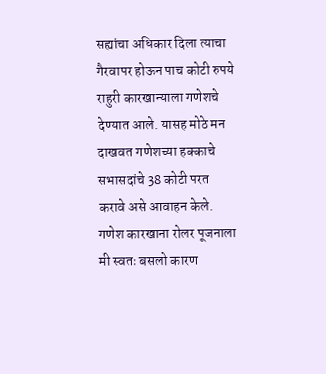सह्यांचा अधिकार दिला त्याचा गैरवापर होऊन पाच कोटी रुपये राहुरी कारखान्याला गणेशचे देण्यात आले. यासह मोठे मन दाखवत गणेशच्या हक्काचे सभासदांचे 38 कोटी परत करावे असे आवाहन केले.
गणेश कारखाना रोलर पूजनाला मी स्वतः बसलो कारण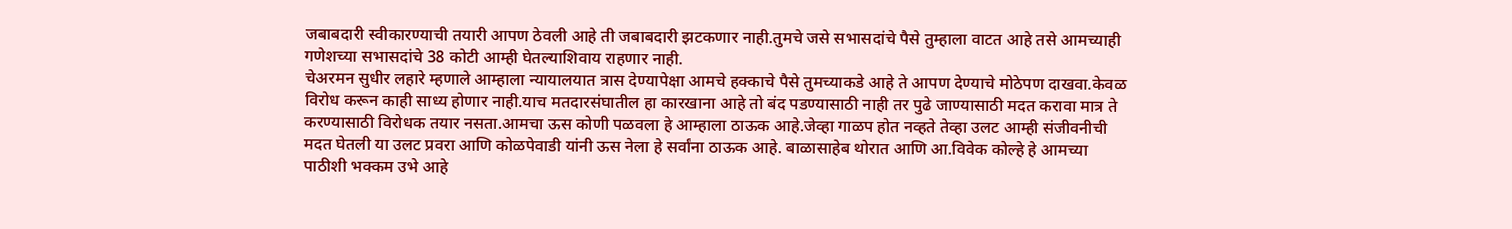जबाबदारी स्वीकारण्याची तयारी आपण ठेवली आहे ती जबाबदारी झटकणार नाही.तुमचे जसे सभासदांचे पैसे तुम्हाला वाटत आहे तसे आमच्याही गणेशच्या सभासदांचे 38 कोटी आम्ही घेतल्याशिवाय राहणार नाही.
चेअरमन सुधीर लहारे म्हणाले आम्हाला न्यायालयात त्रास देण्यापेक्षा आमचे हक्काचे पैसे तुमच्याकडे आहे ते आपण देण्याचे मोठेपण दाखवा.केवळ विरोध करून काही साध्य होणार नाही.याच मतदारसंघातील हा कारखाना आहे तो बंद पडण्यासाठी नाही तर पुढे जाण्यासाठी मदत करावा मात्र ते करण्यासाठी विरोधक तयार नसता.आमचा ऊस कोणी पळवला हे आम्हाला ठाऊक आहे.जेव्हा गाळप होत नव्हते तेव्हा उलट आम्ही संजीवनीची मदत घेतली या उलट प्रवरा आणि कोळपेवाडी यांनी ऊस नेला हे सर्वांना ठाऊक आहे. बाळासाहेब थोरात आणि आ.विवेक कोल्हे हे आमच्या पाठीशी भक्कम उभे आहे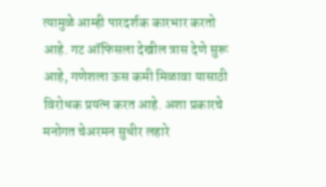त्यामुळे आम्ही पारदर्शक कारभार करतो आहे. गट ऑफिसला देखील त्रास देणे सुरू आहे, गणेशला ऊस कमी मिळावा यासाठी विरोधक प्रयत्न करत आहे. अशा प्रकारचे मनोगत चेअरमन सुधीर लहारे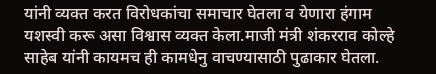यांनी व्यक्त करत विरोधकांचा समाचार घेतला व येणारा हंगाम यशस्वी करू असा विश्वास व्यक्त केला.माजी मंत्री शंकरराव कोल्हे साहेब यांनी कायमच ही कामधेनु वाचण्यासाठी पुढाकार घेतला.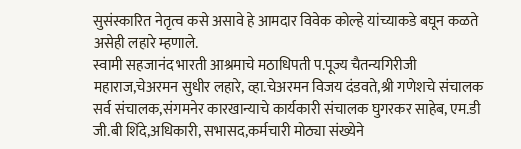सुसंस्कारित नेतृत्व कसे असावे हे आमदार विवेक कोल्हे यांच्याकडे बघून कळते असेही लहारे म्हणाले.
स्वामी सहजानंद भारती आश्रमाचे मठाधिपती प.पूज्य चैतन्यगिरीजी महाराज,चेअरमन सुधीर लहारे, व्हा.चेअरमन विजय दंडवते,श्री गणेशचे संचालक सर्व संचालक,संगमनेर कारखान्याचे कार्यकारी संचालक घुगरकर साहेब, एम.डी जी.बी शिंदे,अधिकारी, सभासद,कर्मचारी मोठ्या संख्येने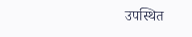उपस्थित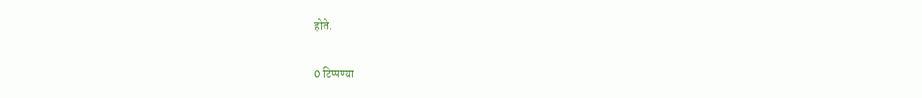होते.

0 टिप्पण्या